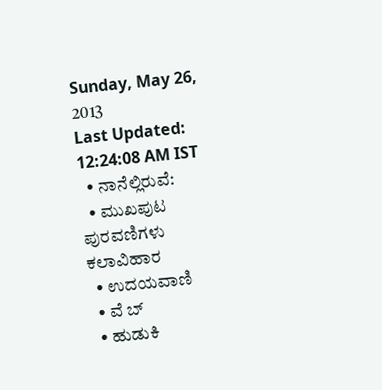Sunday, May 26, 2013
Last Updated: 12:24:08 AM IST
  • ನಾನೆಲ್ಲಿರುವೆ:
  • ಮುಖಪುಟ ಪುರವಣಿಗಳು ಕಲಾವಿಹಾರ
  • ಉದಯವಾಣಿ
  • ವೆ ಬ್
  • ಹುಡುಕಿ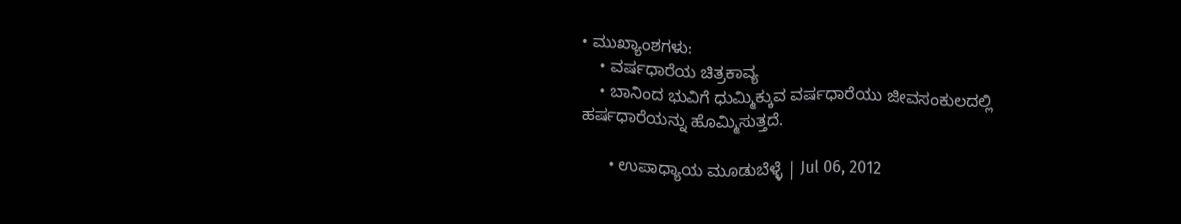• ಮುಖ್ಯಾಂಶಗಳು:
    • ವರ್ಷಧಾರೆಯ ಚಿತ್ರಕಾವ್ಯ
    • ಬಾನಿಂದ ಭುವಿಗೆ ಧುಮ್ಮಿಕ್ಕುವ ವರ್ಷಧಾರೆಯು ಜೀವಸಂಕುಲದಲ್ಲಿ ಹರ್ಷಧಾರೆಯನ್ನು ಹೊಮ್ಮಿಸುತ್ತದೆ.

      • ಉಪಾಧ್ಯಾಯ ಮೂಡುಬೆಳ್ಳೆ | Jul 06, 2012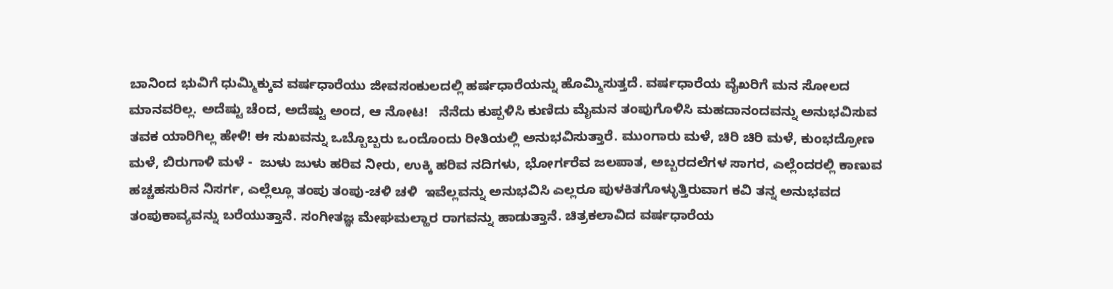ಬಾನಿಂದ ಭುವಿಗೆ ಧುಮ್ಮಿಕ್ಕುವ ವರ್ಷಧಾರೆಯು ಜೀವಸಂಕುಲದಲ್ಲಿ ಹರ್ಷಧಾರೆಯನ್ನು ಹೊಮ್ಮಿಸುತ್ತದೆ. ವರ್ಷಧಾರೆಯ ವೈಖರಿಗೆ ಮನ ಸೋಲದ ಮಾನವರಿಲ್ಲ. ಅದೆಷ್ಟು ಚೆಂದ, ಅದೆಷ್ಟು ಅಂದ, ಆ ನೋಟ!   ನೆನೆದು ಕುಪ್ಪಳಿಸಿ ಕುಣಿದು ಮೈಮನ ತಂಪುಗೊಳಿಸಿ ಮಹದಾನಂದವನ್ನು ಅನುಭವಿಸುವ ತವಕ ಯಾರಿಗಿಲ್ಲ ಹೇಳಿ! ಈ ಸುಖವನ್ನು ಒಬ್ಬೊಬ್ಬರು ಒಂದೊಂದು ರೀತಿಯಲ್ಲಿ ಅನುಭವಿಸುತ್ತಾರೆ. ಮುಂಗಾರು ಮಳೆ, ಚಿರಿ ಚಿರಿ ಮಳೆ, ಕುಂಭದ್ರೋಣ ಮಳೆ, ಬಿರುಗಾಳಿ ಮಳೆ -  ಜುಳು ಜುಳು ಹರಿವ ನೀರು, ಉಕ್ಕಿ ಹರಿವ ನದಿಗಳು, ಭೋರ್ಗರೆವ ಜಲಪಾತ, ಅಬ್ಬರದಲೆಗಳ ಸಾಗರ, ಎಲ್ಲೆಂದರಲ್ಲಿ ಕಾಣುವ ಹಚ್ಚಹಸುರಿನ ನಿಸರ್ಗ, ಎಲ್ಲೆಲ್ಲೂ ತಂಪು ತಂಪು-ಚಳಿ ಚಳಿ  ಇವೆಲ್ಲವನ್ನು ಅನುಭವಿಸಿ ಎಲ್ಲರೂ ಪುಳಕಿತಗೊಳ್ಳುತ್ತಿರುವಾಗ ಕವಿ ತನ್ನ ಅನುಭವದ ತಂಪುಕಾವ್ಯವನ್ನು ಬರೆಯುತ್ತಾನೆ. ಸಂಗೀತಜ್ಞ ಮೇಘಮಲ್ಹಾರ ರಾಗವನ್ನು ಹಾಡುತ್ತಾನೆ. ಚಿತ್ರಕಲಾವಿದ ವರ್ಷಧಾರೆಯ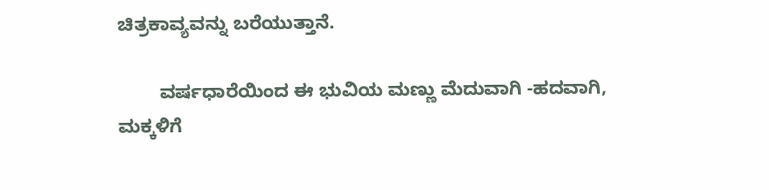ಚಿತ್ರಕಾವ್ಯವನ್ನು ಬರೆಯುತ್ತಾನೆ.

        ವರ್ಷಧಾರೆಯಿಂದ ಈ ಭುವಿಯ ಮಣ್ಣು ಮೆದುವಾಗಿ -ಹದವಾಗಿ, ಮಕ್ಕಳಿಗೆ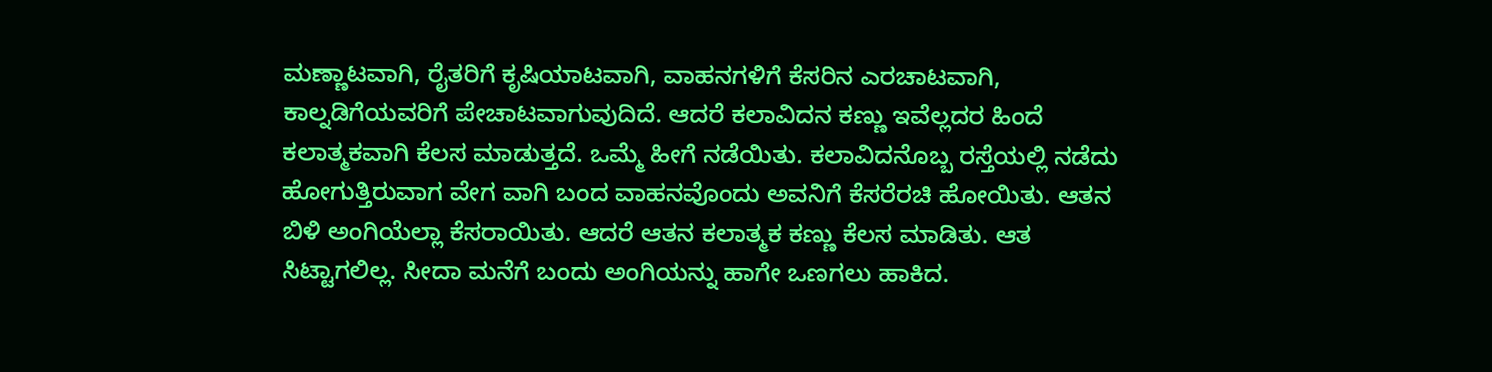ಮಣ್ಣಾಟವಾಗಿ, ರೈತರಿಗೆ ಕೃಷಿಯಾಟವಾಗಿ, ವಾಹನಗಳಿಗೆ ಕೆಸರಿನ ಎರಚಾಟವಾಗಿ, ಕಾಲ್ನಡಿಗೆಯವರಿಗೆ ಪೇಚಾಟವಾಗುವುದಿದೆ. ಆದರೆ ಕಲಾವಿದನ ಕಣ್ಣು ಇವೆಲ್ಲದರ ಹಿಂದೆ ಕಲಾತ್ಮಕವಾಗಿ ಕೆಲಸ ಮಾಡುತ್ತದೆ. ಒಮ್ಮೆ ಹೀಗೆ ನಡೆಯಿತು. ಕಲಾವಿದನೊಬ್ಬ ರಸ್ತೆಯಲ್ಲಿ ನಡೆದು ಹೋಗುತ್ತಿರುವಾಗ ವೇಗ ವಾಗಿ ಬಂದ ವಾಹನವೊಂದು ಅವನಿಗೆ ಕೆಸರೆರಚಿ ಹೋಯಿತು. ಆತನ ಬಿಳಿ ಅಂಗಿಯೆಲ್ಲಾ ಕೆಸರಾಯಿತು. ಆದರೆ ಆತನ ಕಲಾತ್ಮಕ ಕಣ್ಣು ಕೆಲಸ ಮಾಡಿತು. ಆತ ಸಿಟ್ಟಾಗಲಿಲ್ಲ. ಸೀದಾ ಮನೆಗೆ ಬಂದು ಅಂಗಿಯನ್ನು ಹಾಗೇ ಒಣಗಲು ಹಾಕಿದ.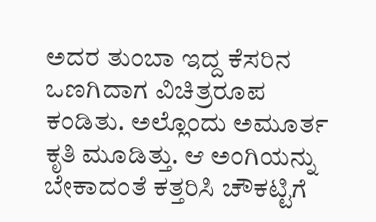ಅದರ ತುಂಬಾ ಇದ್ದ ಕೆಸರಿನ ಒಣಗಿದಾಗ ವಿಚಿತ್ರರೂಪ ಕಂಡಿತು. ಅಲ್ಲೊಂದು ಅಮೂರ್ತ ಕೃತಿ ಮೂಡಿತ್ತು. ಆ ಅಂಗಿಯನ್ನು ಬೇಕಾದಂತೆ ಕತ್ತರಿಸಿ ಚೌಕಟ್ಟಿಗೆ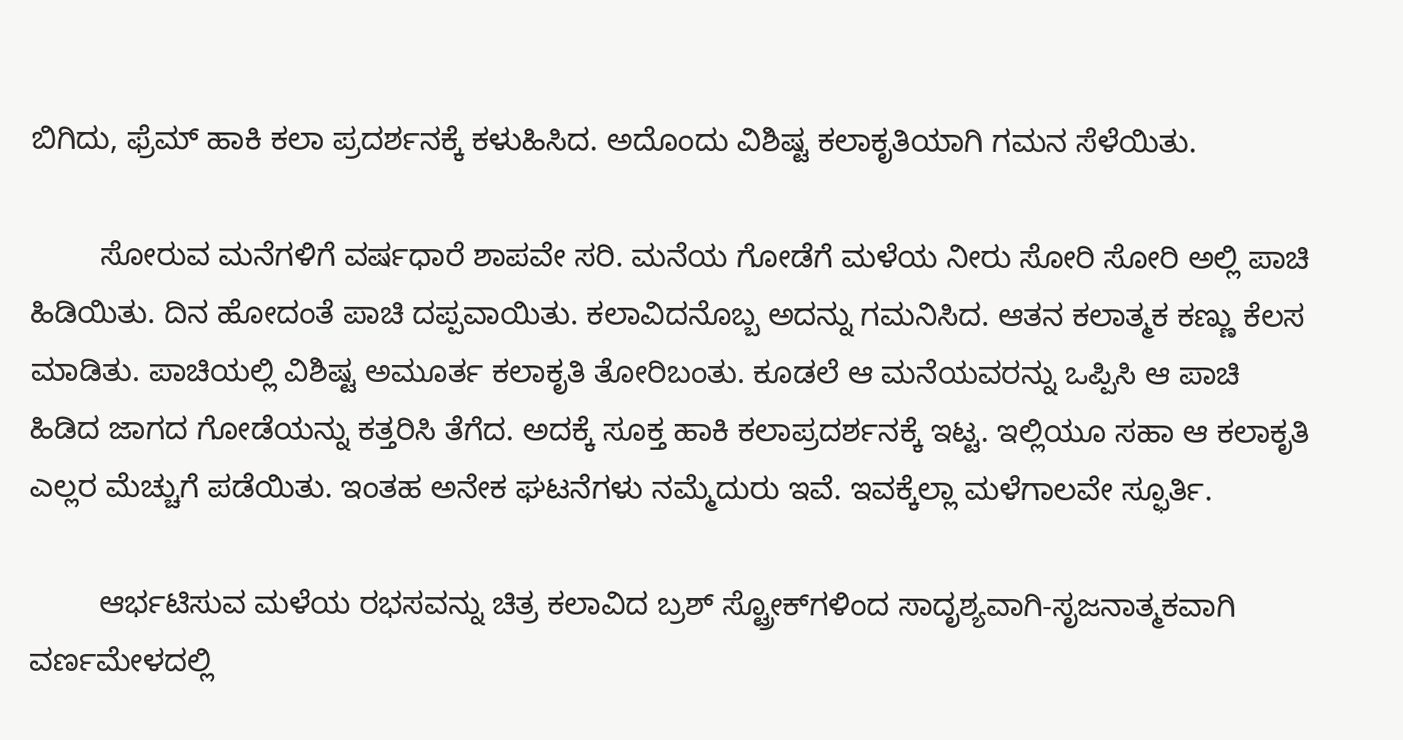ಬಿಗಿದು, ಫ್ರೆಮ್‌ ಹಾಕಿ ಕಲಾ ಪ್ರದರ್ಶನಕ್ಕೆ ಕಳುಹಿಸಿದ. ಅದೊಂದು ವಿಶಿಷ್ಟ ಕಲಾಕೃತಿಯಾಗಿ ಗಮನ ಸೆಳೆಯಿತು.

        ಸೋರುವ ಮನೆಗಳಿಗೆ ವರ್ಷಧಾರೆ ಶಾಪವೇ ಸರಿ. ಮನೆಯ ಗೋಡೆಗೆ ಮಳೆಯ ನೀರು ಸೋರಿ ಸೋರಿ ಅಲ್ಲಿ ಪಾಚಿ ಹಿಡಿಯಿತು. ದಿನ ಹೋದಂತೆ ಪಾಚಿ ದಪ್ಪವಾಯಿತು. ಕಲಾವಿದನೊಬ್ಬ ಅದನ್ನು ಗಮನಿಸಿದ. ಆತನ ಕಲಾತ್ಮಕ ಕಣ್ಣು ಕೆಲಸ ಮಾಡಿತು. ಪಾಚಿಯಲ್ಲಿ ವಿಶಿಷ್ಟ ಅಮೂರ್ತ ಕಲಾಕೃತಿ ತೋರಿಬಂತು. ಕೂಡಲೆ ಆ ಮನೆಯವರನ್ನು ಒಪ್ಪಿಸಿ ಆ ಪಾಚಿ ಹಿಡಿದ ಜಾಗದ ಗೋಡೆಯನ್ನು ಕತ್ತರಿಸಿ ತೆಗೆದ. ಅದಕ್ಕೆ ಸೂಕ್ತ ಹಾಕಿ ಕಲಾಪ್ರದರ್ಶನಕ್ಕೆ ಇಟ್ಟ. ಇಲ್ಲಿಯೂ ಸಹಾ ಆ ಕಲಾಕೃತಿ ಎಲ್ಲರ ಮೆಚ್ಚುಗೆ ಪಡೆಯಿತು. ಇಂತಹ ಅನೇಕ ಘಟನೆಗಳು ನಮ್ಮೆದುರು ಇವೆ. ಇವಕ್ಕೆಲ್ಲಾ ಮಳೆಗಾಲವೇ ಸ್ಫೂರ್ತಿ.

        ಆರ್ಭಟಿಸುವ ಮಳೆಯ ರಭಸವನ್ನು ಚಿತ್ರ ಕಲಾವಿದ ಬ್ರಶ್‌ ಸ್ಟ್ರೋಕ್‌ಗಳಿಂದ ಸಾದೃಶ್ಯವಾಗಿ-ಸೃಜನಾತ್ಮಕವಾಗಿ ವರ್ಣಮೇಳದಲ್ಲಿ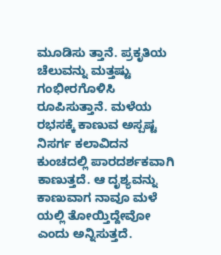ಮೂಡಿಸು ತ್ತಾನೆ. ಪ್ರಕೃತಿಯ ಚೆಲುವನ್ನು ಮತ್ತಷ್ಟು ಗಂಭೀರಗೊಳಿಸಿ ರೂಪಿಸುತ್ತಾನೆ. ಮಳೆಯ ರಭಸಕ್ಕೆ ಕಾಣುವ ಅಸ್ಪಷ್ಟ ನಿಸರ್ಗ ಕಲಾವಿದನ ಕುಂಚದಲ್ಲಿ ಪಾರದರ್ಶಕವಾಗಿ ಕಾಣುತ್ತದೆ. ಆ ದೃಶ್ಯವನ್ನು ಕಾಣುವಾಗ ನಾವೂ ಮಳೆ ಯಲ್ಲಿ ತೋಯ್ತಿದ್ದೇವೋ ಎಂದು ಅನ್ನಿಸುತ್ತದೆ.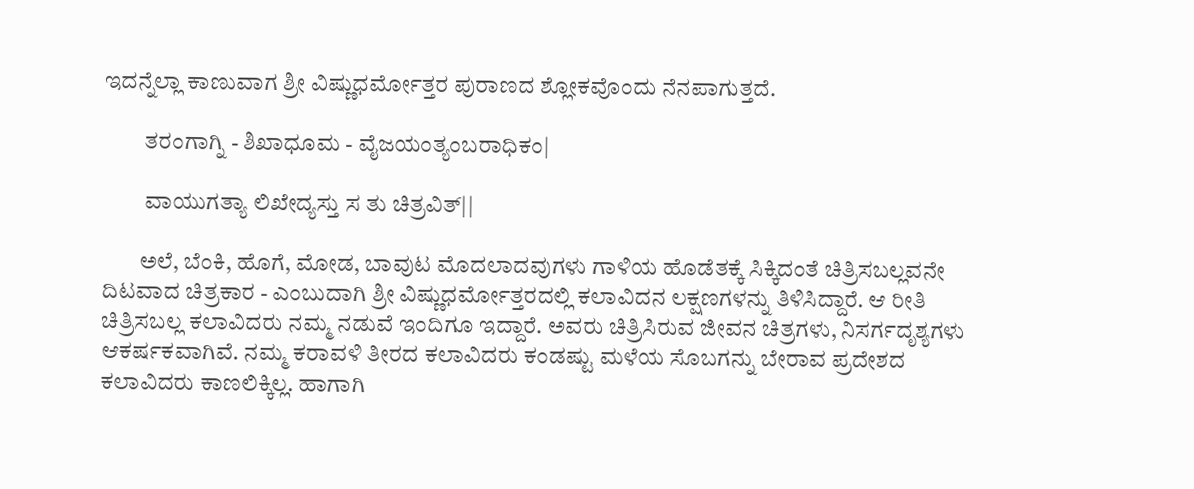ಇದನ್ನೆಲ್ಲಾ ಕಾಣುವಾಗ ಶ್ರೀ ವಿಷ್ಣುಧರ್ಮೋತ್ತರ ಪುರಾಣದ ಶ್ಲೋಕವೊಂದು ನೆನಪಾಗುತ್ತದೆ.

         ತರಂಗಾಗ್ನಿ - ಶಿಖಾಧೂಮ - ವೈಜಯಂತ್ಯಂಬರಾಧಿಕಂ|

         ವಾಯುಗತ್ಯಾ ಲಿಖೇದ್ಯಸ್ತು ಸ ತು ಚಿತ್ರವಿತ್‌||

        ಅಲೆ, ಬೆಂಕಿ, ಹೊಗೆ, ಮೋಡ, ಬಾವುಟ ಮೊದಲಾದವುಗಳು ಗಾಳಿಯ ಹೊಡೆತಕ್ಕೆ ಸಿಕ್ಕಿದಂತೆ ಚಿತ್ರಿಸಬಲ್ಲವನೇ ದಿಟವಾದ ಚಿತ್ರಕಾರ - ಎಂಬುದಾಗಿ ಶ್ರೀ ವಿಷ್ಣುಧರ್ಮೋತ್ತರದಲ್ಲಿ ಕಲಾವಿದನ ಲಕ್ಷಣಗಳನ್ನು ತಿಳಿಸಿದ್ದಾರೆ. ಆ ರೀತಿ ಚಿತ್ರಿಸಬಲ್ಲ ಕಲಾವಿದರು ನಮ್ಮ ನಡುವೆ ಇಂದಿಗೂ ಇದ್ದಾರೆ. ಅವರು ಚಿತ್ರಿಸಿರುವ ಜೀವನ ಚಿತ್ರಗಳು, ನಿಸರ್ಗದೃಶ್ಯಗಳು ಆಕರ್ಷಕವಾಗಿವೆ. ನಮ್ಮ ಕರಾವಳಿ ತೀರದ ಕಲಾವಿದರು ಕಂಡಷ್ಟು ಮಳೆಯ ಸೊಬಗನ್ನು ಬೇರಾವ ಪ್ರದೇಶದ ಕಲಾವಿದರು ಕಾಣಲಿಕ್ಕಿಲ್ಲ. ಹಾಗಾಗಿ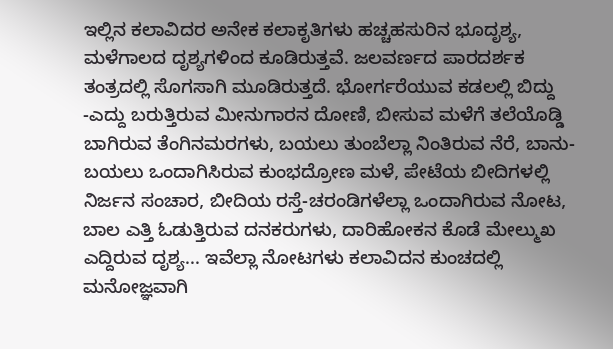ಇಲ್ಲಿನ ಕಲಾವಿದರ ಅನೇಕ ಕಲಾಕೃತಿಗಳು ಹಚ್ಚಹಸುರಿನ ಭೂದೃಶ್ಯ, ಮಳೆಗಾಲದ ದೃಶ್ಯಗಳಿಂದ ಕೂಡಿರುತ್ತವೆ. ಜಲವರ್ಣದ ಪಾರದರ್ಶಕ ತಂತ್ರದಲ್ಲಿ ಸೊಗಸಾಗಿ ಮೂಡಿರುತ್ತದೆ. ಭೋರ್ಗರೆಯುವ ಕಡಲಲ್ಲಿ ಬಿದ್ದು -ಎದ್ದು ಬರುತ್ತಿರುವ ಮೀನುಗಾರನ ದೋಣಿ, ಬೀಸುವ ಮಳೆಗೆ ತಲೆಯೊಡ್ಡಿ ಬಾಗಿರುವ ತೆಂಗಿನಮರಗಳು, ಬಯಲು ತುಂಬೆಲ್ಲಾ ನಿಂತಿರುವ ನೆರೆ, ಬಾನು-ಬಯಲು ಒಂದಾಗಿಸಿರುವ ಕುಂಭದ್ರೋಣ ಮಳೆ, ಪೇಟೆಯ ಬೀದಿಗಳಲ್ಲಿ ನಿರ್ಜನ ಸಂಚಾರ, ಬೀದಿಯ ರಸ್ತೆ-ಚರಂಡಿಗಳೆಲ್ಲಾ ಒಂದಾಗಿರುವ ನೋಟ, ಬಾಲ ಎತ್ತಿ ಓಡುತ್ತಿರುವ ದನಕರುಗಳು, ದಾರಿಹೋಕನ ಕೊಡೆ ಮೇಲ್ಮುಖ ಎದ್ದಿರುವ ದೃಶ್ಯ... ಇವೆಲ್ಲಾ ನೋಟಗಳು ಕಲಾವಿದನ ಕುಂಚದಲ್ಲಿ ಮನೋಜ್ಞವಾಗಿ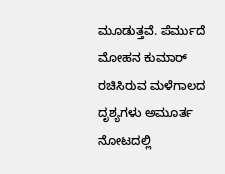ಮೂಡುತ್ತವೆ. ಪೆರ್ಮುದೆ ಮೋಹನ ಕುಮಾರ್‌ ರಚಿಸಿರುವ ಮಳೆಗಾಲದ ದೃಶ್ಯಗಳು ಅಮೂರ್ತ ನೋಟದಲ್ಲಿ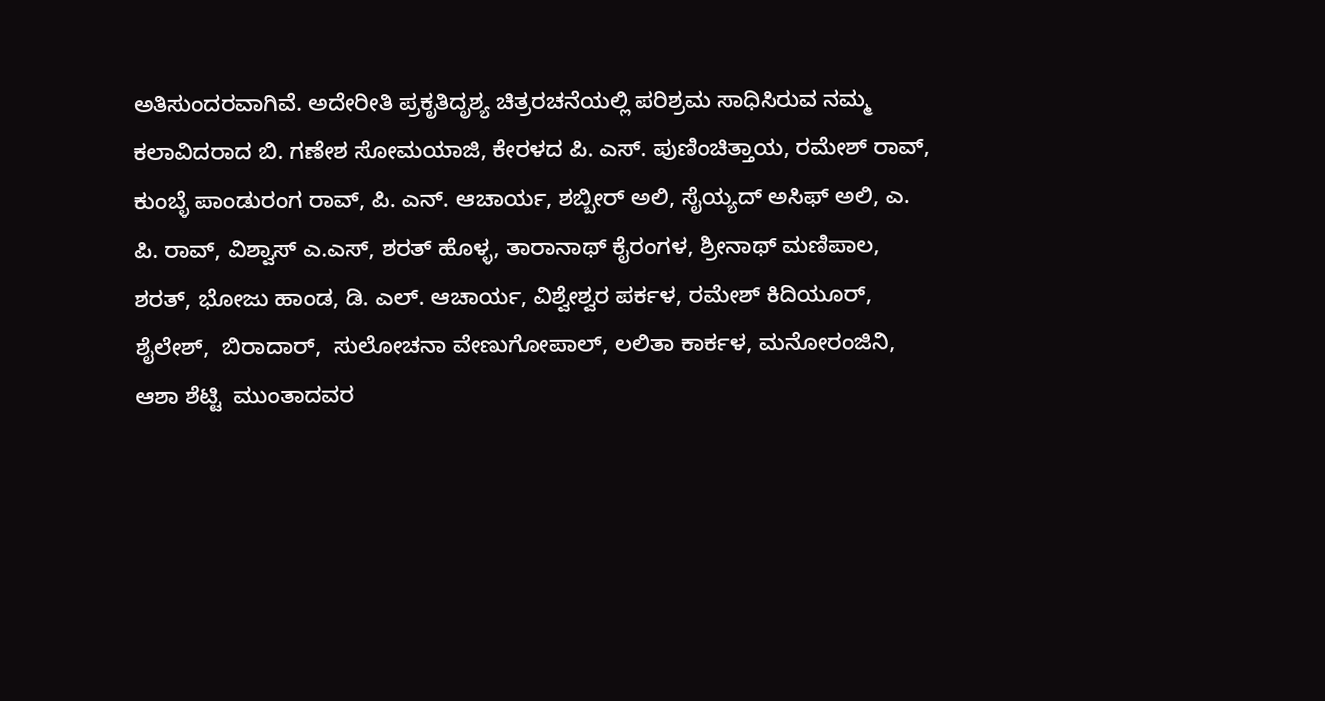ಅತಿಸುಂದರವಾಗಿವೆ. ಅದೇರೀತಿ ಪ್ರಕೃತಿದೃಶ್ಯ ಚಿತ್ರರಚನೆಯಲ್ಲಿ ಪರಿಶ್ರಮ ಸಾಧಿಸಿರುವ ನಮ್ಮ ಕಲಾವಿದರಾದ ಬಿ. ಗಣೇಶ ಸೋಮಯಾಜಿ, ಕೇರಳದ ಪಿ. ಎಸ್‌. ಪುಣಿಂಚಿತ್ತಾಯ, ರಮೇಶ್‌ ರಾವ್‌, ಕುಂಬ್ಳೆ ಪಾಂಡುರಂಗ ರಾವ್‌, ಪಿ. ಎನ್‌. ಆಚಾರ್ಯ, ಶಬ್ಬೀರ್‌ ಅಲಿ, ಸೈಯ್ಯದ್‌ ಅಸಿಫ್ ಅಲಿ, ಎ. ಪಿ. ರಾವ್‌, ವಿಶ್ವಾಸ್‌ ಎ.ಎಸ್‌, ಶರತ್‌ ಹೊಳ್ಳ, ತಾರಾನಾಥ್‌ ಕೈರಂಗಳ, ಶ್ರೀನಾಥ್‌ ಮಣಿಪಾಲ, ಶರತ್‌, ಭೋಜು ಹಾಂಡ, ಡಿ. ಎಲ್‌. ಆಚಾರ್ಯ, ವಿಶ್ವೇಶ್ವರ ಪರ್ಕಳ, ರಮೇಶ್‌ ಕಿದಿಯೂರ್‌, ಶೈಲೇಶ್‌,  ಬಿರಾದಾರ್‌,  ಸುಲೋಚನಾ ವೇಣುಗೋಪಾಲ್‌, ಲಲಿತಾ ಕಾರ್ಕಳ, ಮನೋರಂಜಿನಿ, ಆಶಾ ಶೆಟ್ಟಿ  ಮುಂತಾದವರ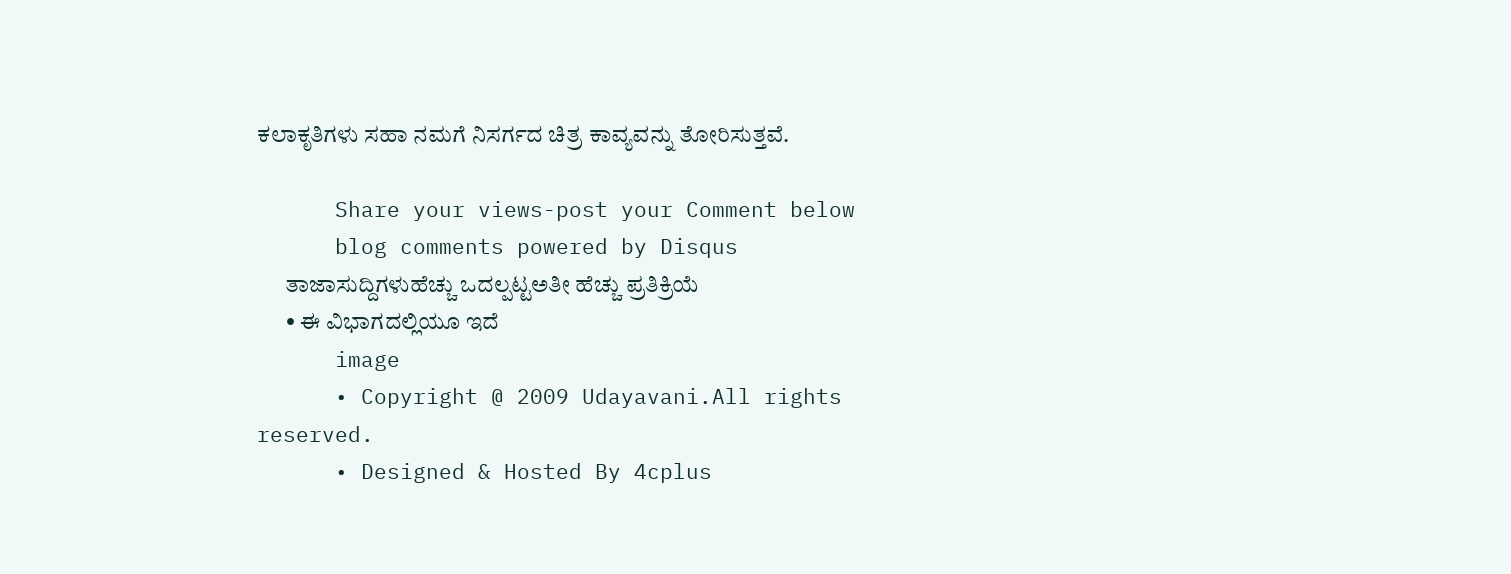ಕಲಾಕೃತಿಗಳು ಸಹಾ ನಮಗೆ ನಿಸರ್ಗದ ಚಿತ್ರ ಕಾವ್ಯವನ್ನು ತೋರಿಸುತ್ತವೆ.

      Share your views-post your Comment below
      blog comments powered by Disqus
      ತಾಜಾಸುದ್ದಿಗಳುಹೆಚ್ಚು ಒದಲ್ಪಟ್ಟಅತೀ ಹೆಚ್ಚು ಪ್ರತಿಕ್ರಿಯೆ
      • ಈ ವಿಭಾಗದಲ್ಲಿಯೂ ಇದೆ
      image
      • Copyright @ 2009 Udayavani.All rights reserved.
      • Designed & Hosted By 4cplus